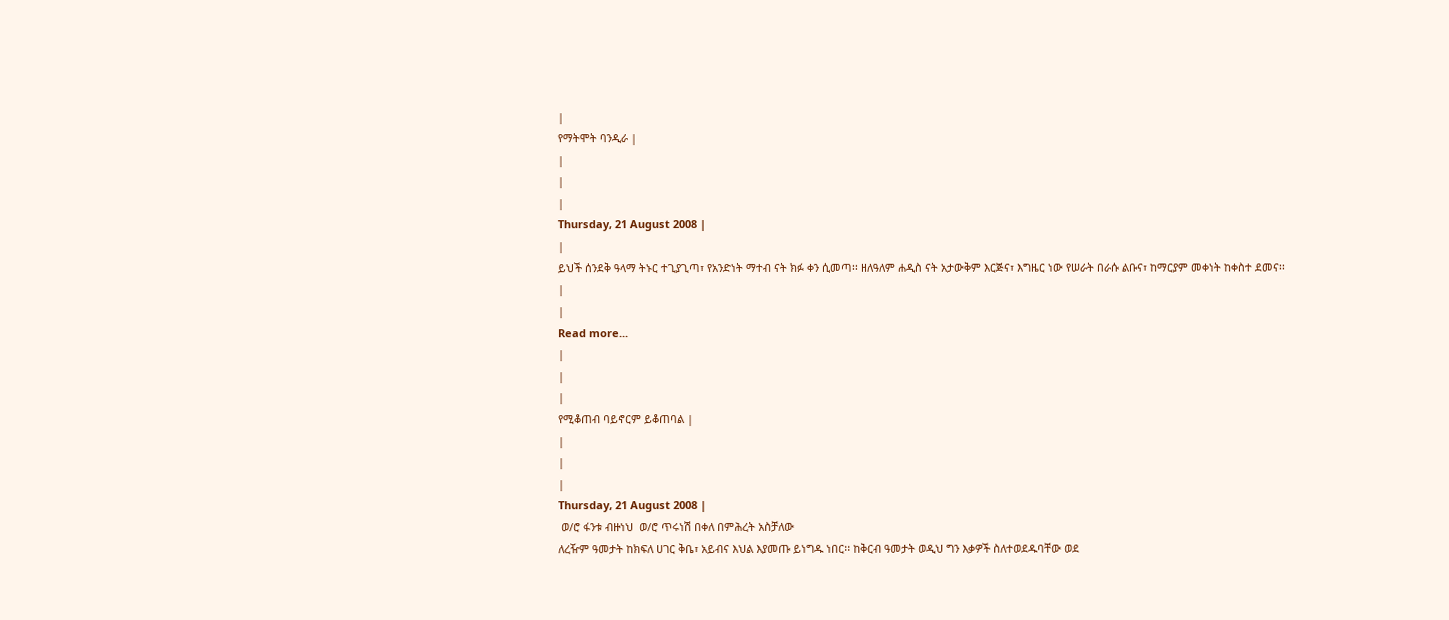|
የማትሞት ባንዲራ |
|
|
|
Thursday, 21 August 2008 |
|
ይህች ሰንደቅ ዓላማ ትኑር ተጊያጊጣ፣ የአንድነት ማተብ ናት ክፉ ቀን ሲመጣ፡፡ ዘለዓለም ሐዲስ ናት አታውቅም እርጅና፣ እግዜር ነው የሠራት በራሱ ልቡና፣ ከማርያም መቀነት ከቀስተ ደመና፡፡
|
|
Read more...
|
|
|
የሚቆጠብ ባይኖርም ይቆጠባል |
|
|
|
Thursday, 21 August 2008 |
 ወ/ሮ ፋንቱ ብዙነህ  ወ/ሮ ጥሩነሽ በቀለ በምሕረት አስቻለው
ለረዥም ዓመታት ከክፍለ ሀገር ቅቤ፣ አይብና እህል እያመጡ ይነግዱ ነበር፡፡ ከቅርብ ዓመታት ወዲህ ግን እቃዎች ስለተወደዱባቸው ወደ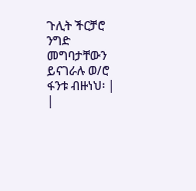ጉሊት ችርቻሮ ንግድ መግባታቸውን ይናገራሉ ወ/ሮ ፋንቱ ብዙነህ፡ |
|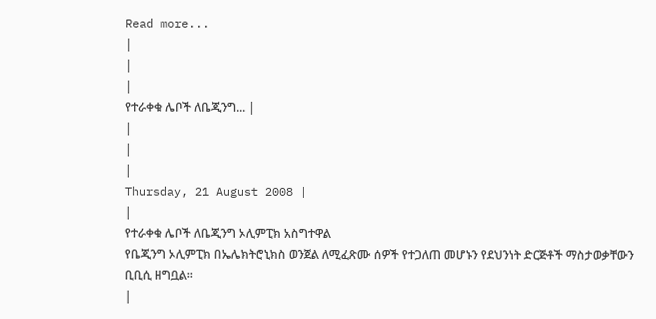Read more...
|
|
|
የተራቀቁ ሌቦች ለቤጂንግ... |
|
|
|
Thursday, 21 August 2008 |
|
የተራቀቁ ሌቦች ለቤጂንግ ኦሊምፒክ አስግተዋል
የቤጂንግ ኦሊምፒክ በኤሌክትሮኒክስ ወንጀል ለሚፈጽሙ ሰዎች የተጋለጠ መሆኑን የደህንነት ድርጅቶች ማስታወቃቸውን ቢቢሲ ዘግቧል፡፡
|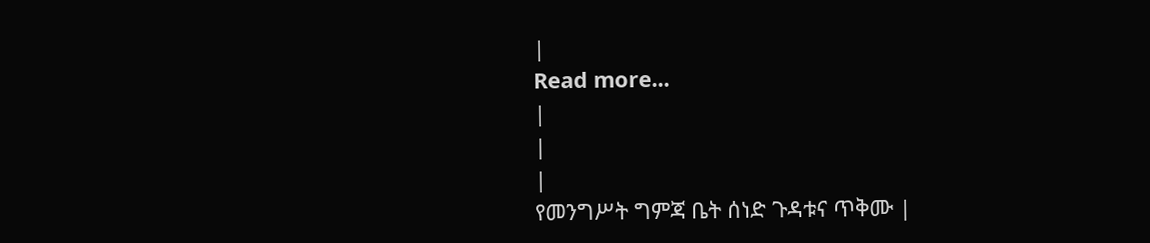|
Read more...
|
|
|
የመንግሥት ግምጃ ቤት ሰነድ ጉዳቱና ጥቅሙ |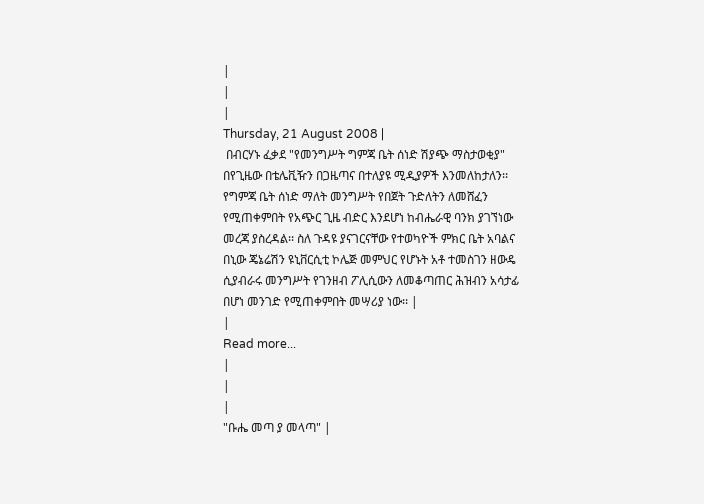|
|
|
Thursday, 21 August 2008 |
 በብርሃኑ ፈቃደ "የመንግሥት ግምጃ ቤት ሰነድ ሽያጭ ማስታወቂያ" በየጊዜው በቴሌቪዥን በጋዜጣና በተለያዩ ሚዲያዎች እንመለከታለን፡፡ የግምጃ ቤት ሰነድ ማለት መንግሥት የበጀት ጉድለትን ለመሸፈን የሚጠቀምበት የአጭር ጊዜ ብድር እንደሆነ ከብሔራዊ ባንክ ያገኘነው መረጃ ያስረዳል፡፡ ስለ ጉዳዩ ያናገርናቸው የተወካዮች ምክር ቤት አባልና በኒው ጄኔሬሽን ዩኒቨርሲቲ ኮሌጅ መምህር የሆኑት አቶ ተመስገን ዘውዴ ሲያብራሩ መንግሥት የገንዘብ ፖሊሲውን ለመቆጣጠር ሕዝብን አሳታፊ በሆነ መንገድ የሚጠቀምበት መሣሪያ ነው፡፡ |
|
Read more...
|
|
|
"ቡሔ መጣ ያ መላጣ" |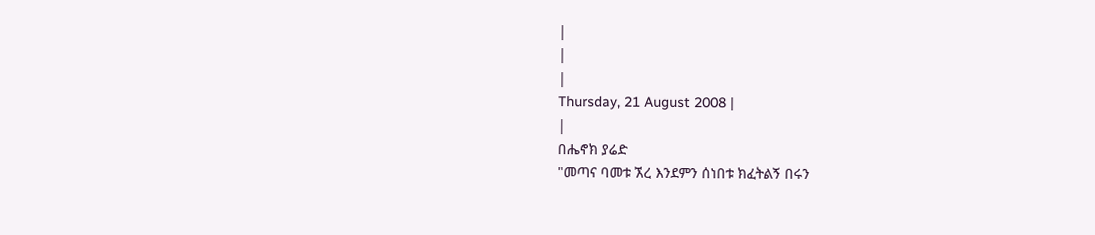|
|
|
Thursday, 21 August 2008 |
|
በሔኖክ ያሬድ
"መጣና ባመቱ ኧረ እንደምን ሰነበቱ ክፈትልኝ በሩን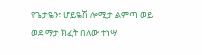የጌታዬን፣ ሆይዬሽ ሎሚታ ልምጣ ወይ ወደ ማታ ክፈት በለው ተነሣ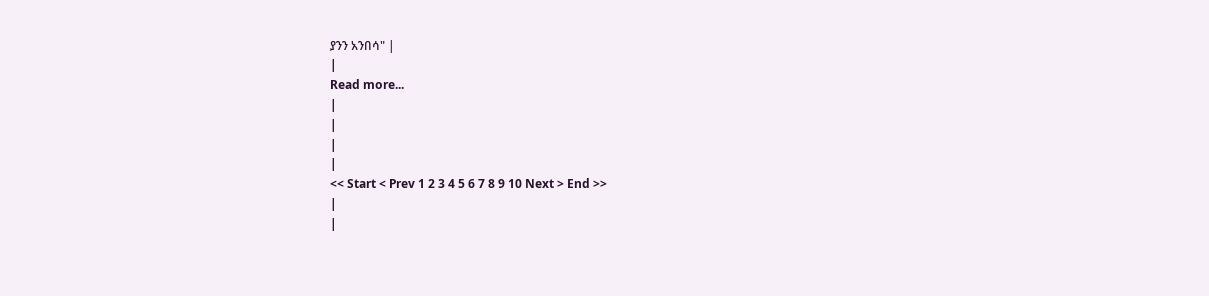ያንን አንበሳ" |
|
Read more...
|
|
|
|
<< Start < Prev 1 2 3 4 5 6 7 8 9 10 Next > End >>
|
|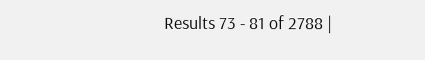Results 73 - 81 of 2788 |